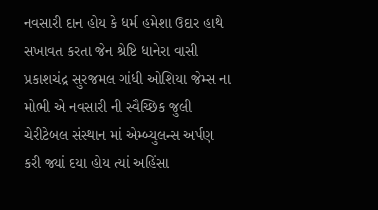નવસારી દાન હોય કે ધર્મ હમેશા ઉદાર હાથે સખાવત કરતા જેન શ્રેષ્ટિ ધાનેરા વાસી પ્રકાશચંદ્ર સુરજમલ ગાંધી ઓશિયા જેમ્સ ના મોભી એ નવસારી ની સ્વૈચ્છિક જુલી ચેરીટેબલ સંસ્થાન માં એમ્બ્યુલન્સ અર્પણ કરી જ્યાં દયા હોય ત્યાં અહિંસા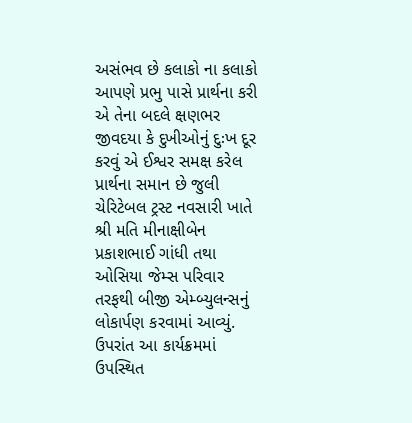અસંભવ છે કલાકો ના કલાકો આપણે પ્રભુ પાસે પ્રાર્થના કરી એ તેના બદલે ક્ષણભર જીવદયા કે દુખીઓનું દુઃખ દૂર કરવું એ ઈશ્વર સમક્ષ કરેલ પ્રાર્થના સમાન છે જુલી ચેરિટેબલ ટ્રસ્ટ નવસારી ખાતે શ્રી મતિ મીનાક્ષીબેન પ્રકાશભાઈ ગાંધી તથા ઓસિયા જેમ્સ પરિવાર તરફથી બીજી એમ્બ્યુલન્સનું લોકાર્પણ કરવામાં આવ્યું. ઉપરાંત આ કાર્યક્રમમાં ઉપસ્થિત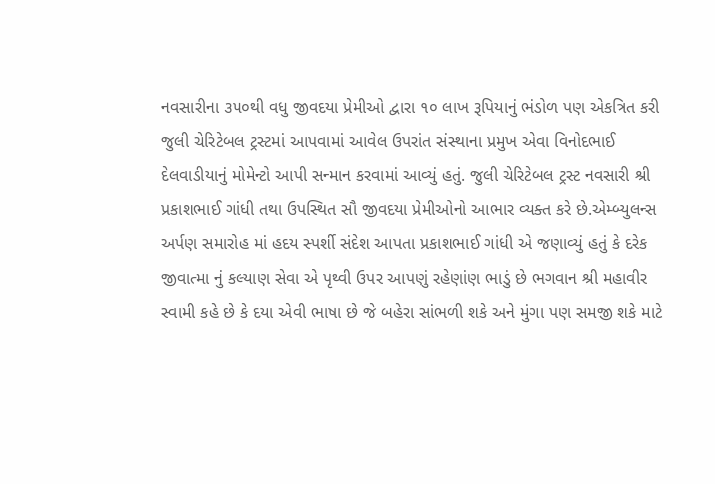નવસારીના ૩૫૦થી વધુ જીવદયા પ્રેમીઓ દ્વારા ૧૦ લાખ રૂપિયાનું ભંડોળ પણ એકત્રિત કરી જુલી ચેરિટેબલ ટ્રસ્ટમાં આપવામાં આવેલ ઉપરાંત સંસ્થાના પ્રમુખ એવા વિનોદભાઈ દેલવાડીયાનું મોમેન્ટો આપી સન્માન કરવામાં આવ્યું હતું. જુલી ચેરિટેબલ ટ્રસ્ટ નવસારી શ્રી પ્રકાશભાઈ ગાંધી તથા ઉપસ્થિત સૌ જીવદયા પ્રેમીઓનો આભાર વ્યક્ત કરે છે.એમ્બ્યુલન્સ અર્પણ સમારોહ માં હદય સ્પર્શી સંદેશ આપતા પ્રકાશભાઈ ગાંધી એ જણાવ્યું હતું કે દરેક જીવાત્મા નું કલ્યાણ સેવા એ પૃથ્વી ઉપર આપણું રહેણાંણ ભાડું છે ભગવાન શ્રી મહાવીર સ્વામી કહે છે કે દયા એવી ભાષા છે જે બહેરા સાંભળી શકે અને મુંગા પણ સમજી શકે માટે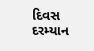દિવસ દરમ્યાન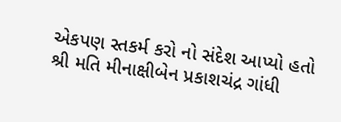એકપણ સ્તકર્મ કરો નો સંદેશ આપ્યો હતો
શ્રી મતિ મીનાક્ષીબેન પ્રકાશચંદ્ર ગાંધી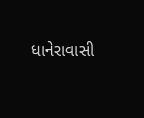ધાનેરાવાસી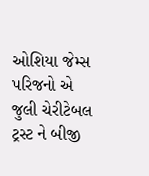ઓશિયા જેમ્સ પરિજનો એ જુલી ચેરીટેબલ ટ્રસ્ટ ને બીજી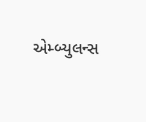એમ્બ્યુલન્સ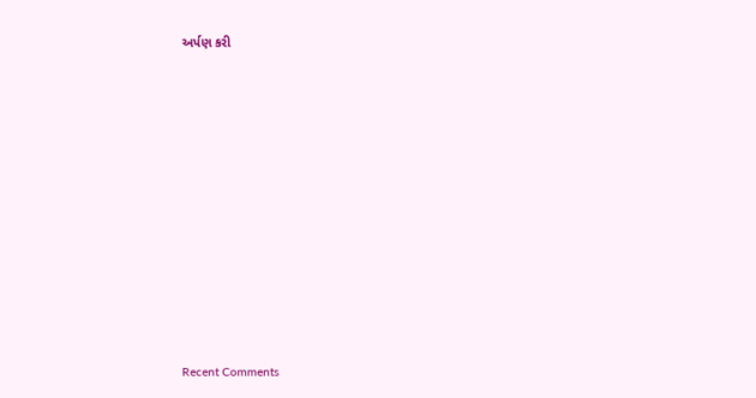અર્પણ કરી















Recent Comments